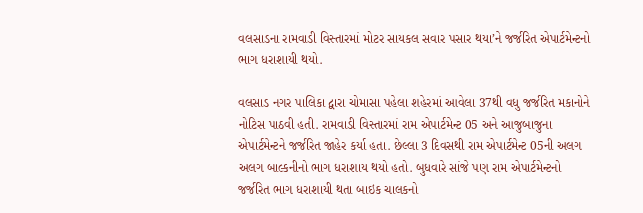વલસાડના રામવાડી વિસ્તારમાં મોટર સાયકલ સવાર પસાર થયા’ને જર્જરિત એપાર્ટમેન્ટનો ભાગ ધરાશાયી થયો.

વલસાડ નગર પાલિકા દ્વારા ચોમાસા પહેલા શહેરમાં આવેલા 37થી વધુ જર્જરિત મકાનોને નોટિસ પાઠવી હતી. રામવાડી વિસ્તારમાં રામ એપાર્ટમેન્ટ 05 અને આજુબાજુના એપાર્ટમેન્ટને જર્જરિત જાહેર કર્યા હતા. છેલ્લા 3 દિવસથી રામ એપાર્ટમેન્ટ 05ની અલગ અલગ બાલ્કનીનો ભાગ ધરાશાય થયો હતો. બુધવારે સાંજે પણ રામ એપાર્ટમેન્ટનો જર્જરિત ભાગ ધરાશાયી થતા બાઇક ચાલકનો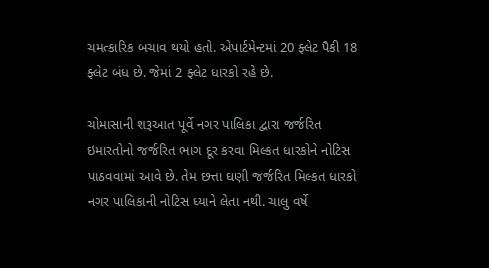ચમત્કારિક બચાવ થયો હતો. એપાર્ટમેન્ટમાં 20 ફ્લેટ પૈકી 18 ફ્લેટ બંધ છે. જેમાં 2 ફ્લેટ ધારકો રહે છે.

ચોમાસાની શરૂઆત પૂર્વે નગર પાલિકા દ્વારા જર્જરિત ઇમારતોનો જર્જરિત ભાગ દૂર કરવા મિલ્કત ધારકોને નોટિસ પાઠવવામાં આવે છે. તેમ છત્તા ઘણી જર્જરિત મિલ્કત ધારકો નગર પાલિકાની નોટિસ ધ્યાને લેતા નથી. ચાલુ વર્ષે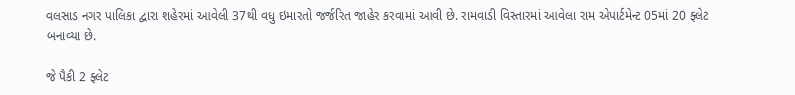વલસાડ નગર પાલિકા દ્વારા શહેરમાં આવેલી 37થી વધુ ઇમારતો જર્જરિત જાહેર કરવામાં આવી છે. રામવાડી વિસ્તારમાં આવેલા રામ એપાર્ટમેન્ટ 05માં 20 ફ્લેટ બનાવ્યા છે.

જે પૈકી 2 ફ્લેટ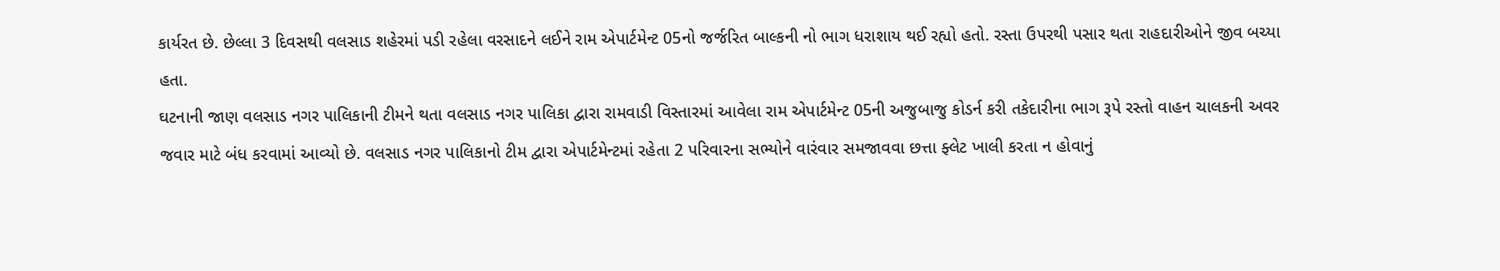કાર્યરત છે. છેલ્લા 3 દિવસથી વલસાડ શહેરમાં પડી રહેલા વરસાદને લઈને રામ એપાર્ટમેન્ટ 05નો જર્જરિત બાલ્કની નો ભાગ ધરાશાય થઈ રહ્યો હતો. રસ્તા ઉપરથી પસાર થતા રાહદારીઓને જીવ બચ્યા હતા.
ઘટનાની જાણ વલસાડ નગર પાલિકાની ટીમને થતા વલસાડ નગર પાલિકા દ્વારા રામવાડી વિસ્તારમાં આવેલા રામ એપાર્ટમેન્ટ 05ની અજુબાજુ કોડર્ન કરી તકેદારીના ભાગ રૂપે રસ્તો વાહન ચાલકની અવર જવાર માટે બંધ કરવામાં આવ્યો છે. વલસાડ નગર પાલિકાનો ટીમ દ્વારા એપાર્ટમેન્ટમાં રહેતા 2 પરિવારના સભ્યોને વારંવાર સમજાવવા છત્તા ફ્લેટ ખાલી કરતા ન હોવાનું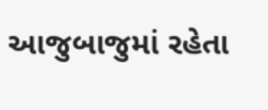આજુબાજુમાં રહેતા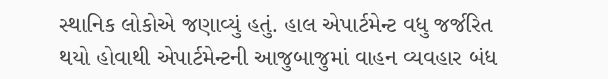સ્થાનિક લોકોએ જણાવ્યું હતું. હાલ એપાર્ટમેન્ટ વધુ જર્જરિત થયો હોવાથી એપાર્ટમેન્ટની આજુબાજુમાં વાહન વ્યવહાર બંધ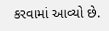કરવામાં આવ્યો છે.